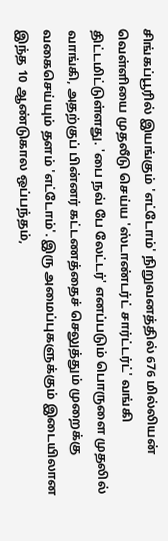சிங்கப்பூரில் இயங்கும் 'எட்டோம்' நிறுவனத்தில் 676 மில்லியன் வெள்ளியை முதலீடு செய்ய 'ஸ்டாண்டர்ட் சார்ட்டர்ட்' வங்கி திட்டமிட்டுள்ளது. 'பை நவ் பே லேட்டர்' எனப்படும் பொருளை முதலில் வாங்கி, அதற்குப் பின்னர் கட்டணத்தைச் செலுத்தும் முறைக்கு வகைசெய்யும் தளம் 'எட்டோம்'. இரு அமைப்புகளுக்கும் இடையிலான இந்த 10 ஆண்டுகால ஒப்பந்தம்,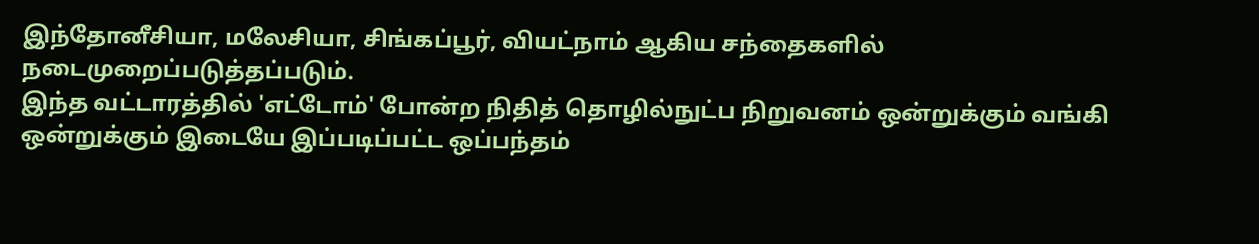இந்தோனீசியா, மலேசியா, சிங்கப்பூர், வியட்நாம் ஆகிய சந்தைகளில் நடைமுறைப்படுத்தப்படும்.
இந்த வட்டாரத்தில் 'எட்டோம்' போன்ற நிதித் தொழில்நுட்ப நிறுவனம் ஒன்றுக்கும் வங்கி ஒன்றுக்கும் இடையே இப்படிப்பட்ட ஒப்பந்தம்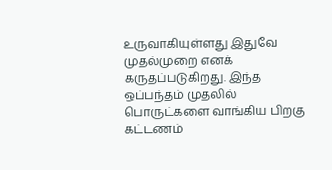உருவாகியுள்ளது இதுவே முதல்முறை எனக் கருதப்படுகிறது. இந்த ஒப்பந்தம் முதலில் பொருட்களை வாங்கிய பிறகு கட்டணம்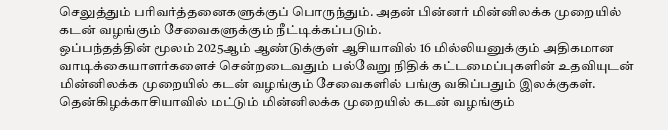செலுத்தும் பரிவர்த்தனைகளுக்குப் பொருந்தும். அதன் பின்னர் மின்னிலக்க முறையில் கடன் வழங்கும் சேவைகளுக்கும் நீட்டிக்கப்படும்.
ஒப்பந்தத்தின் மூலம் 2025ஆம் ஆண்டுக்குள் ஆசியாவில் 16 மில்லியனுக்கும் அதிகமான வாடிக்கையாளர்களைச் சென்றடைவதும் பல்வேறு நிதிக் கட்டமைப்புகளின் உதவியுடன் மின்னிலக்க முறையில் கடன் வழங்கும் சேவைகளில் பங்கு வகிப்பதும் இலக்குகள். தென்கிழக்காசியாவில் மட்டும் மின்னிலக்க முறையில் கடன் வழங்கும்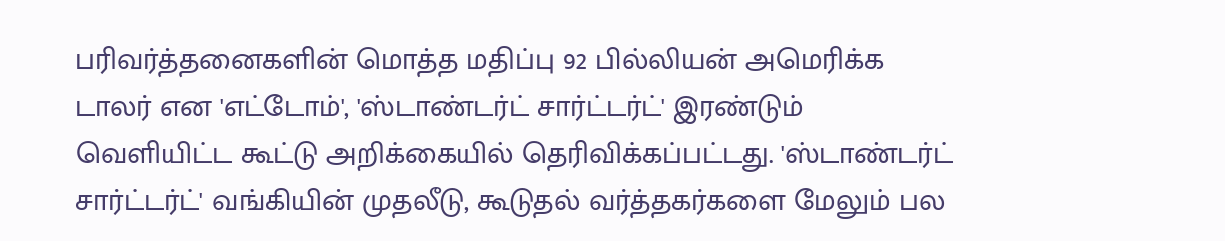பரிவர்த்தனைகளின் மொத்த மதிப்பு 92 பில்லியன் அமெரிக்க டாலர் என 'எட்டோம்', 'ஸ்டாண்டர்ட் சார்ட்டர்ட்' இரண்டும் வெளியிட்ட கூட்டு அறிக்கையில் தெரிவிக்கப்பட்டது. 'ஸ்டாண்டர்ட் சார்ட்டர்ட்' வங்கியின் முதலீடு, கூடுதல் வர்த்தகர்களை மேலும் பல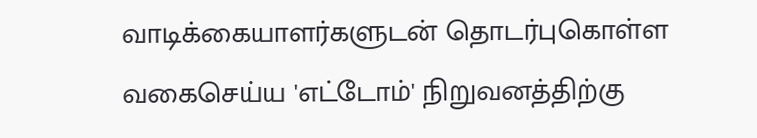வாடிக்கையாளர்களுடன் தொடர்புகொள்ள வகைசெய்ய 'எட்டோம்' நிறுவனத்திற்கு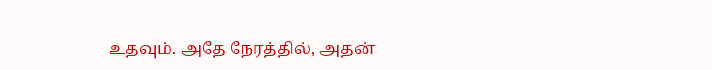உதவும். அதே நேரத்தில், அதன்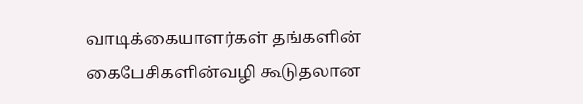வாடிக்கையாளர்கள் தங்களின் கைபேசிகளின்வழி கூடுதலான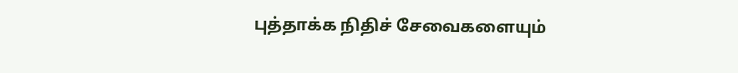புத்தாக்க நிதிச் சேவைகளையும்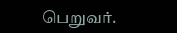பெறுவர்.